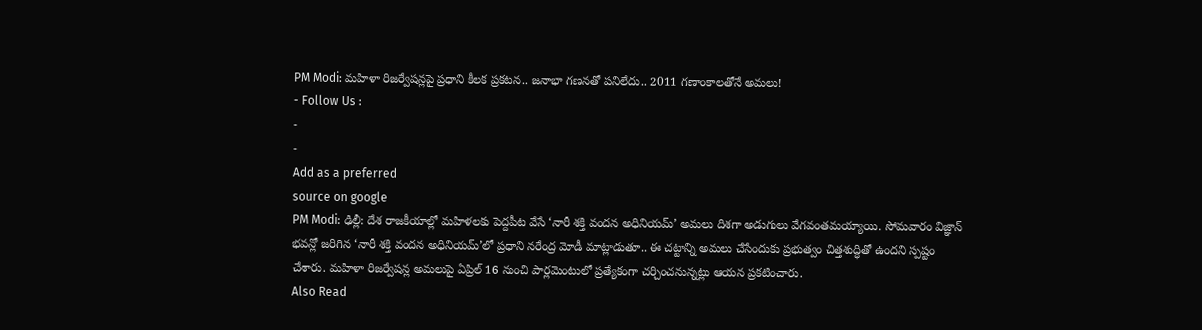PM Modi: మహిళా రిజర్వేషన్లపై ప్రధాని కీలక ప్రకటన.. జనాభా గణనతో పనిలేదు.. 2011 గణాంకాలతోనే అమలు!
- Follow Us :
-
-
Add as a preferred
source on google
PM Modi: ఢిల్లీ: దేశ రాజకీయాల్లో మహిళలకు పెద్దపీట వేసే ‘నారీ శక్తి వందన అధినియమ్’ అమలు దిశగా అడుగులు వేగవంతమయ్యాయి. సోమవారం విజ్ఞాన్ భవన్లో జరిగిన ‘నారీ శక్తి వందన అధినియమ్’లో ప్రధాని నరేంద్ర మోడీ మాట్లాడుతూ.. ఈ చట్టాన్ని అమలు చేసేందుకు ప్రభుత్వం చిత్తశుద్ధితో ఉందని స్పష్టం చేశారు. మహిళా రిజర్వేషన్ల అమలుపై ఏప్రిల్ 16 నుంచి పార్లమెంటులో ప్రత్యేకంగా చర్చించనున్నట్లు ఆయన ప్రకటించారు.
Also Read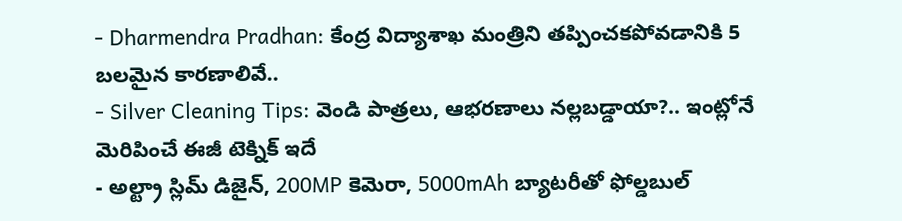- Dharmendra Pradhan: కేంద్ర విద్యాశాఖ మంత్రిని తప్పించకపోవడానికి 5 బలమైన కారణాలివే..
- Silver Cleaning Tips: వెండి పాత్రలు, ఆభరణాలు నల్లబడ్డాయా?.. ఇంట్లోనే మెరిపించే ఈజీ టెక్నిక్ ఇదే
- అల్ట్రా స్లిమ్ డిజైన్, 200MP కెమెరా, 5000mAh బ్యాటరీతో ఫోల్డబుల్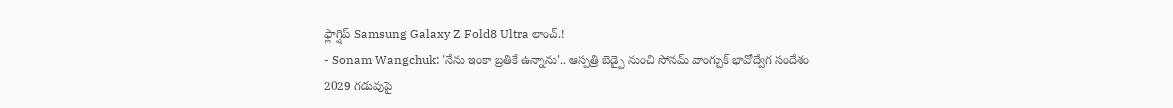ఫ్లాగ్షిప్ Samsung Galaxy Z Fold8 Ultra లాంచ్.!
- Sonam Wangchuk: 'నేను ఇంకా బ్రతికే ఉన్నాను'.. ఆస్పత్రి బెడ్పై నుంచి సోనమ్ వాంగ్చుక్ భావోద్వేగ సందేశం
2029 గడువుపై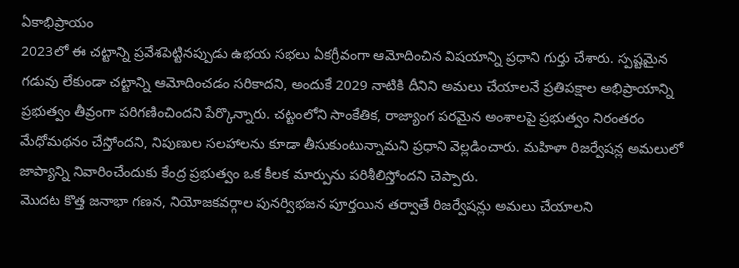ఏకాభిప్రాయం
2023లో ఈ చట్టాన్ని ప్రవేశపెట్టినప్పుడు ఉభయ సభలు ఏకగ్రీవంగా ఆమోదించిన విషయాన్ని ప్రధాని గుర్తు చేశారు. స్పష్టమైన గడువు లేకుండా చట్టాన్ని ఆమోదించడం సరికాదని, అందుకే 2029 నాటికి దీనిని అమలు చేయాలనే ప్రతిపక్షాల అభిప్రాయాన్ని ప్రభుత్వం తీవ్రంగా పరిగణించిందని పేర్కొన్నారు. చట్టంలోని సాంకేతిక, రాజ్యాంగ పరమైన అంశాలపై ప్రభుత్వం నిరంతరం మేధోమథనం చేస్తోందని, నిపుణుల సలహాలను కూడా తీసుకుంటున్నామని ప్రధాని వెల్లడించారు. మహిళా రిజర్వేషన్ల అమలులో జాప్యాన్ని నివారించేందుకు కేంద్ర ప్రభుత్వం ఒక కీలక మార్పును పరిశీలిస్తోందని చెప్పారు.
మొదట కొత్త జనాభా గణన, నియోజకవర్గాల పునర్విభజన పూర్తయిన తర్వాతే రిజర్వేషన్లు అమలు చేయాలని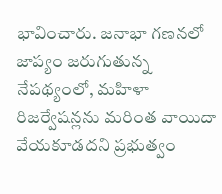భావించారు. జనాభా గణనలో జాప్యం జరుగుతున్న నేపథ్యంలో, మహిళా రిజర్వేషన్లను మరింత వాయిదా వేయకూడదని ప్రభుత్వం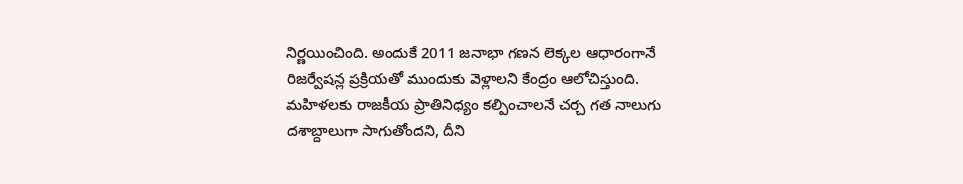నిర్ణయించింది. అందుకే 2011 జనాభా గణన లెక్కల ఆధారంగానే రిజర్వేషన్ల ప్రక్రియతో ముందుకు వెళ్లాలని కేంద్రం ఆలోచిస్తుంది. మహిళలకు రాజకీయ ప్రాతినిధ్యం కల్పించాలనే చర్చ గత నాలుగు దశాబ్దాలుగా సాగుతోందని, దీని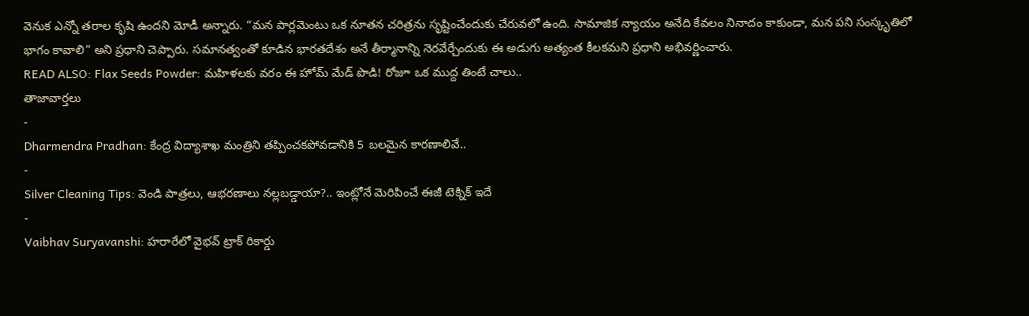వెనుక ఎన్నో తరాల కృషి ఉందని మోడీ అన్నారు. “మన పార్లమెంటు ఒక నూతన చరిత్రను సృష్టించేందుకు చేరువలో ఉంది. సామాజిక న్యాయం అనేది కేవలం నినాదం కాకుండా, మన పని సంస్కృతిలో భాగం కావాలి” అని ప్రధాని చెప్పారు. సమానత్వంతో కూడిన భారతదేశం అనే తీర్మానాన్ని నెరవేర్చేందుకు ఈ అడుగు అత్యంత కీలకమని ప్రధాని అభివర్ణించారు.
READ ALSO: Flax Seeds Powder: మహిళలకు వరం ఈ హోమ్ మేడ్ పొడి! రోజూ ఒక ముద్ద తింటే చాలు..
తాజావార్తలు
-
Dharmendra Pradhan: కేంద్ర విద్యాశాఖ మంత్రిని తప్పించకపోవడానికి 5 బలమైన కారణాలివే..
-
Silver Cleaning Tips: వెండి పాత్రలు, ఆభరణాలు నల్లబడ్డాయా?.. ఇంట్లోనే మెరిపించే ఈజీ టెక్నిక్ ఇదే
-
Vaibhav Suryavanshi: హరారేలో వైభవ్ ట్రాక్ రికార్డు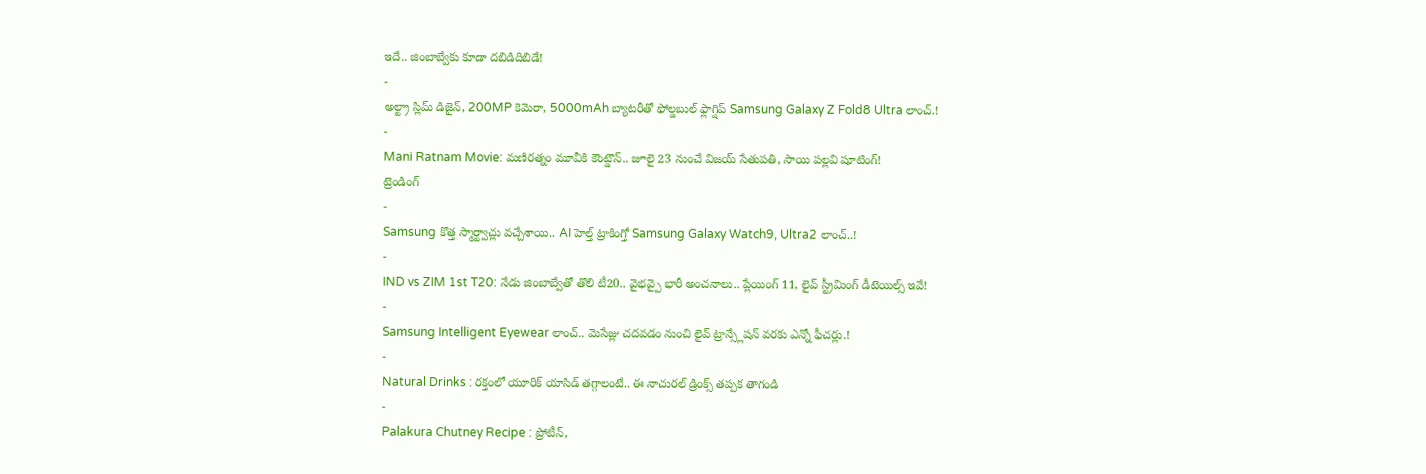ఇదే.. జింబాబ్వేకు కూడా దబిడిదిబిడే!
-
అల్ట్రా స్లిమ్ డిజైన్, 200MP కెమెరా, 5000mAh బ్యాటరీతో ఫోల్డబుల్ ఫ్లాగ్షిప్ Samsung Galaxy Z Fold8 Ultra లాంచ్.!
-
Mani Ratnam Movie: మణిరత్నం మూవీకి కౌంట్డౌన్.. జూలై 23 నుంచే విజయ్ సేతుపతి, సాయి పల్లవి షూటింగ్!
ట్రెండింగ్
-
Samsung కొత్త స్మార్ట్వాచ్లు వచ్చేశాయి.. AI హెల్త్ ట్రాకింగ్తో Samsung Galaxy Watch9, Ultra2 లాంచ్..!
-
IND vs ZIM 1st T20: నేడు జింబాబ్వేతో తొలి టీ20.. వైభవ్పై భారీ అంచనాలు.. ప్లేయింగ్ 11, లైవ్ స్ట్రీమింగ్ డీటెయిల్స్ ఇవే!
-
Samsung Intelligent Eyewear లాంచ్.. మెసేజ్లు చదవడం నుంచి లైవ్ ట్రాన్స్లేషన్ వరకు ఎన్నో ఫీచర్లు.!
-
Natural Drinks : రక్తంలో యూరిక్ యాసిడ్ తగ్గాలంటే.. ఈ నాచురల్ డ్రింక్స్ తప్పక తాగండి
-
Palakura Chutney Recipe : ప్రోటీన్,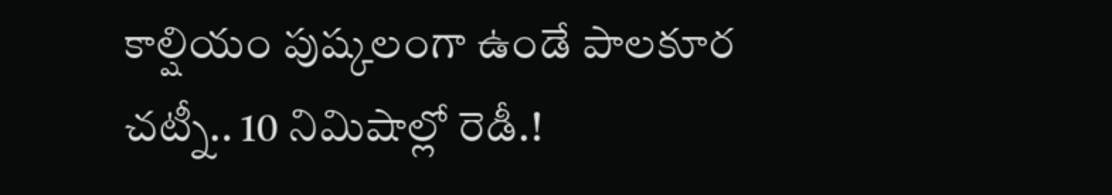కాల్షియం పుష్కలంగా ఉండే పాలకూర చట్నీ.. 10 నిమిషాల్లో రెడీ.!